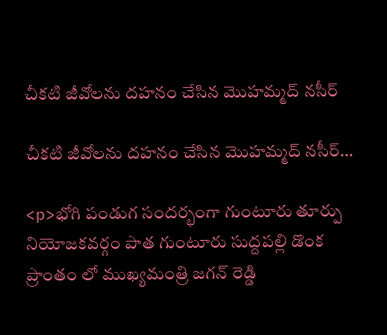చీకటి జీవోలను దహనం చేసిన మొహమ్మద్ నసీర్

చీకటి జీవోలను దహనం చేసిన మొహమ్మద్ నసీర్…

<p>భోగి పండుగ సందర్భంగా గుంటూరు తూర్పు నియోజకవర్గం పాత గుంటూరు సుద్దపల్లి డొంక ప్రాంతం లో ముఖ్యమంత్రి జగన్ రెడ్డి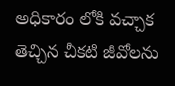అధికారం లోకి వచ్చాక తెచ్చిన చీకటి జీవోలను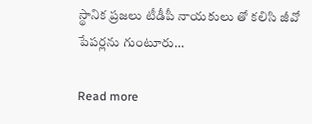స్థానిక ప్రజలు టీడీపీ నాయకులు తో కలిసి జీవో పేపర్లను గుంటూరు…

Read more